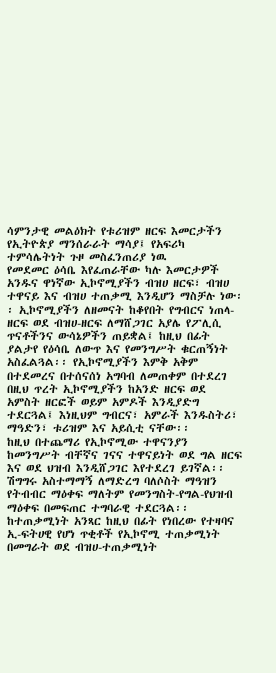ሳምንታዊ መልዕክት የቱሪዝም ዘርፍ እመርታችን የኢትዮጵያ ማንሰራራት ማሳያ፤ የአፍሪካ ተምሳሌትነት ጉዞ መስፈንጠሪያ ነዉ
የመደመር ዕሳቤ እየፈጠራቸው ካሉ እመርታዎች አንዱና ዋነኛው ኢኮኖሚያችን ብዝሀ ዘርፍ፣ ብዝሀ ተዋናይ እና ብዝሀ ተጠቃሚ እንዲሆን ማስቻሉ ነው፡፡ ኢኮኖሚያችን ለዘመናት ከቆየበት የግብርና ነጠላ-ዘርፍ ወደ ብዝሀ-ዘርፍ ለማሸጋገር አያሌ የፖሊሲ ጥናቶችንና ውሳኔዎችን ጠይቋል፤ ከዚህ በፊት ያልታየ የዕሳቤ ለውጥ እና የመንግሥት ቁርጠኝነት አስፈልጓል፡፡ የኢኮኖሚያችን እምቅ አቅም በተደመረና በተሰናሰነ አግባብ ለመጠቀም በተደረገ በዚህ ጥረት ኢኮኖሚያችን ከአንድ ዘርፍ ወደ አምስት ዘርፎች ወይም አምዶች እንዲያድግ ተደርጓል፤ እነዚህም ግብርና፣ አምራች እንዱስትሪ፣ ማዓድን፣ ቱሪዝም እና አይሲቲ ናቸው፡፡
ከዚህ በተጨማሪ የኢኮኖሚው ተዋናንያን ከመንግሥት ብቸኛና ገናና ተዋናይነት ወደ ግል ዘርፍ እና ወደ ህዝብ እንዲሸጋገር እየተደረገ ይገኛል፡፡ ሽግግሩ አስተማማኝ ለማድረግ ባለሶስት ማዓዝን የትብብር ማዕቀፍ ማለትም የመንግስት-የግል-የህዝብ ማዕቀፍ በመፍጠር ተግባራዊ ተደርጓል፡፡ ከተጠቃሚነት አንጻር ከዚህ በፊት የነበረው የተዛባና ኢ-ፍትሀዊ የሆነ ጥቂቶች የኢኮኖሚ ተጠቃሚነት በመግራት ወደ ብዝሀ-ተጠቃሚነት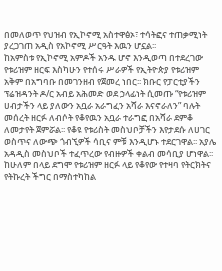በመለወጥ የህዝብ የኢኮኖሚ አስተዋፅኦ፣ ተሳትፎና ተጠቃሚነት ያረጋገጠ አዲስ የአኮኖሚ ሥርዓት እዉን ሆኗል፡፡
ከአምስቱ የኢኮኖሚ አምዶች አንዱ ሆኖ እንዲወጣ በተደረገው የቱሪዝም ዘርፍ እስካሁን የተሰሩ ሥራዎች የኢትዮጵያ የቱሪዝም አቅም በአግባቡ በመገንዘብ የጀመረ ነበር፡፡ ክቡር የፓርቲያችን ፕሬዝዳንት ዶ/ር አብይ አሕመድ ወደ ኃላፊነት ሲመጡ “የቱሪዝም ሀብታችን ላይ ያለውን አቧራ አራግፈን አሻራ እናኖራለን” ባሉት መሰረት ዘርፉ ለብሶት የቆየዉን አቧራ ተራግፎ በአሻራ ደምቆ ለመታየት ጀምሯል፡፡ የቆዩ የቱሪስት መስህቦቻችን እየታደሱ ለሀገር ወስጥና ለውጭ ጎብኚዎች ሳቢና ምቹ እንዲሆኑ ተደርገዋል፡፡ አያሌ አዳዲስ መስህቦች ተፈጥረው የብዙዎች ቀልብ መሳቢያ ሆነዋል፡፡ ከሁለም በላይ ደግሞ የቱሪዝም ዘርፉ ላይ የቆየው የተዛባ የትርክትና የትኩረት ችግር በማስተካከል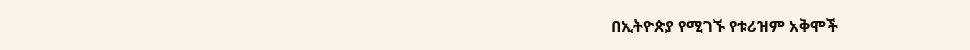በኢትዮጵያ የሚገኙ የቱሪዝም አቅሞች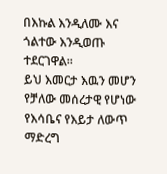በእኩል እንዲለሙ እና ጎልተው እንዲወጡ ተደርገዋል፡፡
ይህ እመርታ እዉን መሆን የቻለው መሰረታዊ የሆነው የእሳቤና የእይታ ለውጥ ማድረግ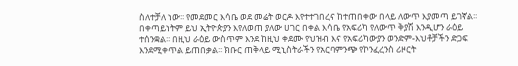ስለተቻለ ነው፡፡ የመደመር እሳቤ ወደ መሬት ወርዶ እየተተገበረና ከተጠበቀው በላይ ለውጥ እያመጣ ይገኛል፡፡ በቀጣይነትም ይህ ኢትዮጵያን እየለወጠ ያለው ሀገር በቀል እሳቤ የአፍሪካ የለውጥ ቅያሽ እንዲሆን ራዕይ ተሰንቋል፡፡ በዚህ ራዕይ ውስጥም እንደ ከዚህ ቀደሙ የህዝብ እና የአፍሪካውያን ወንድም-እህቶቻችን ድጋፍ እንደሚቀጥል ይጠበቃል፡፡ ክቡር ጠቅላይ ሚኒስትራችን የአርባምንጭ የኮንፈረንስ ሪዞርት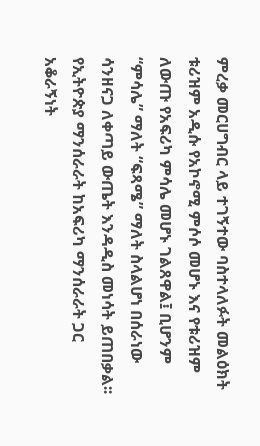ምረቃ መርሀግብር ላይ ተገኝተው ባስተላለፉት መልዕክት ቱሪዝም አዲሱ የአኮኖሚ ምሶሶ መሆኑ እና የቱሪዝም ለውጡ የአፍሪካ ምሳሌ መሆኑ ገልጸዋል፤ ቢሆንም “ምሳሌ” ማለት “ፍጻሜ” ማለት ስላልሆነ በሰራነው ሳንዘናጋ ለቀጣይ ውጤት እንዳዲስ መነሳት ይጠበቃል፡፡ የኢትዮጵያ ማንሰራራት ከአፍሪካ ማንሰራራት ጋር አቆራኝነት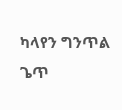ካላየን ግንጥል ጌጥ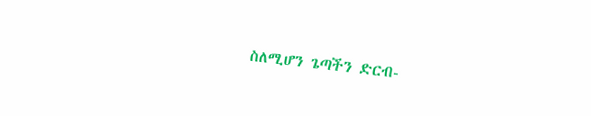ስለሚሆን ጌጣችን ድርብ-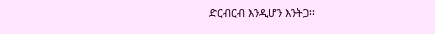ድርብርብ እንዲሆን እንትጋ፡፡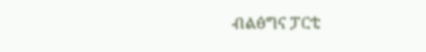ብልፅግና ፓርቲ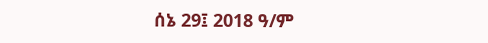ሰኔ 29፤ 2018 ዓ/ም